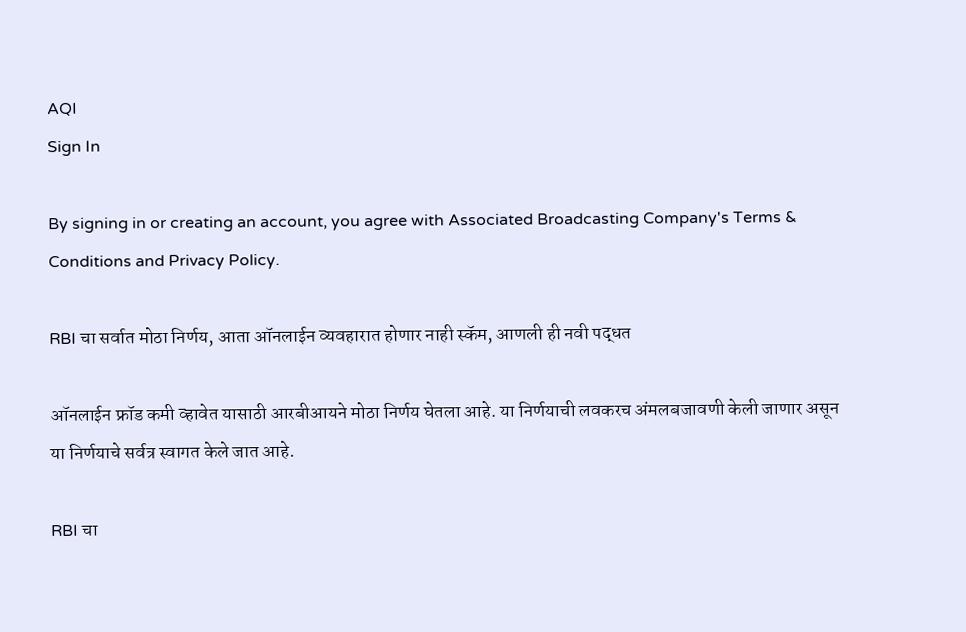AQI
Sign In

By signing in or creating an account, you agree with Associated Broadcasting Company's Terms & Conditions and Privacy Policy.

RBI चा सर्वात मोठा निर्णय, आता ऑनलाईन व्यवहारात होणार नाही स्कॅम, आणली ही नवी पद्धत

ऑनलाईन फ्रॉड कमी व्हावेत यासाठी आरबीआयने मोठा निर्णय घेतला आहे. या निर्णयाची लवकरच अंमलबजावणी केली जाणार असून या निर्णयाचे सर्वत्र स्वागत केले जात आहे.

RBI चा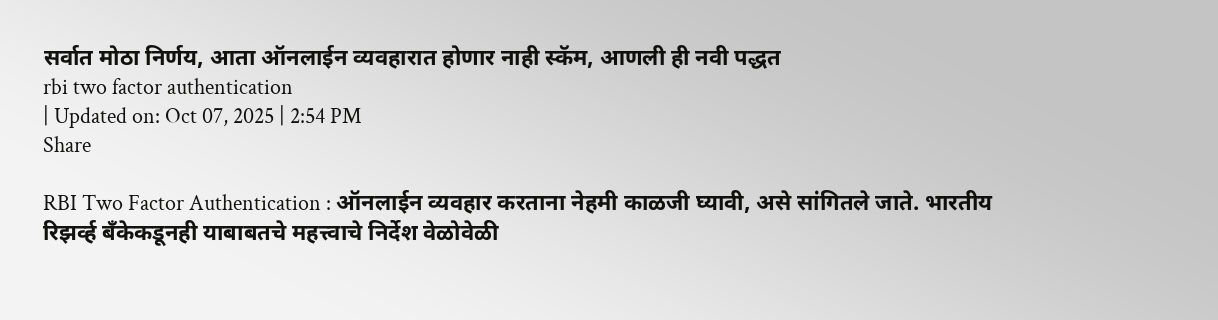सर्वात मोठा निर्णय, आता ऑनलाईन व्यवहारात होणार नाही स्कॅम, आणली ही नवी पद्धत
rbi two factor authentication
| Updated on: Oct 07, 2025 | 2:54 PM
Share

RBI Two Factor Authentication : ऑनलाईन व्यवहार करताना नेहमी काळजी घ्यावी, असे सांगितले जाते. भारतीय रिझर्व्ह बँकेकडूनही याबाबतचे महत्त्वाचे निर्देश वेळोवेळी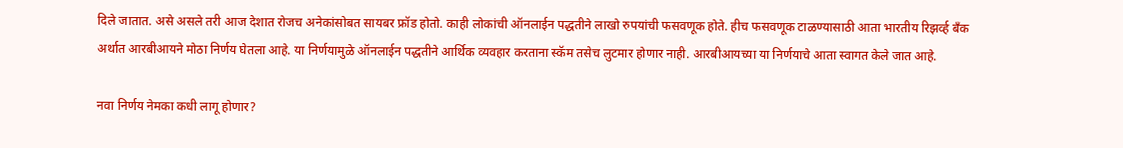दिले जातात. असे असले तरी आज देशात रोजच अनेकांसोबत सायबर फ्रॉड होतो. काही लोकांची ऑनलाईन पद्धतीने लाखो रुपयांची फसवणूक होते. हीच फसवणूक टाळण्यासाठी आता भारतीय रिझर्व्ह बँक अर्थात आरबीआयने मोठा निर्णय घेतला आहे. या निर्णयामुळे ऑनलाईन पद्धतीने आर्थिक व्यवहार करताना स्कॅम तसेच लुटमार होणार नाही. आरबीआयच्या या निर्णयाचे आता स्वागत केले जात आहे.

नवा निर्णय नेमका कधी लागू होणार?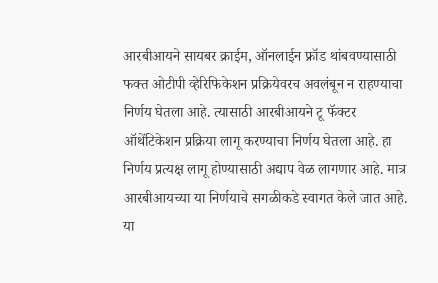आरबीआयने सायबर क्राईम, ऑनलाईन फ्रॉड थांबवण्यासाठी फक्त ओटीपी व्हेरिफिकेशन प्रक्रियेवरच अवलंबून न राहण्याचा निर्णय घेतला आहे. त्यासाठी आरबीआयने टू फॅक्टर ऑथेंटिकेशन प्रक्रिया लागू करण्याचा निर्णय घेतला आहे. हा निर्णय प्रत्यक्ष लागू होण्यासाठी अद्याप वेळ लागणार आहे. मात्र आरबीआयच्या या निर्णयाचे सगळीकडे स्वागत केले जात आहे. या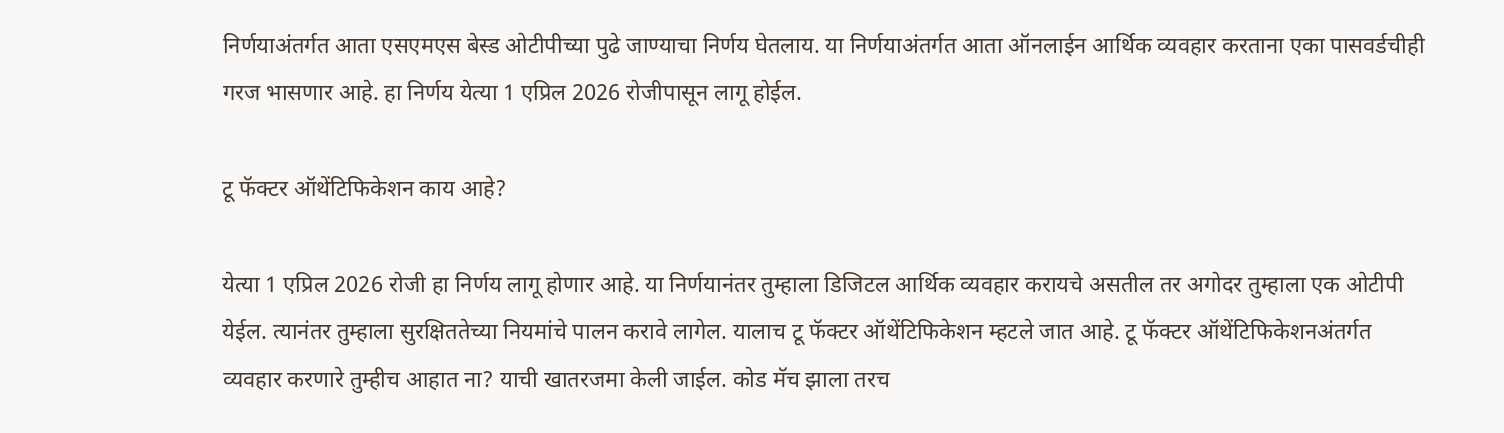निर्णयाअंतर्गत आता एसएमएस बेस्ड ओटीपीच्या पुढे जाण्याचा निर्णय घेतलाय. या निर्णयाअंतर्गत आता ऑनलाईन आर्थिक व्यवहार करताना एका पासवर्डचीही गरज भासणार आहे. हा निर्णय येत्या 1 एप्रिल 2026 रोजीपासून लागू होईल.

टू फॅक्टर ऑथेंटिफिकेशन काय आहे?

येत्या 1 एप्रिल 2026 रोजी हा निर्णय लागू होणार आहे. या निर्णयानंतर तुम्हाला डिजिटल आर्थिक व्यवहार करायचे असतील तर अगोदर तुम्हाला एक ओटीपी येईल. त्यानंतर तुम्हाला सुरक्षिततेच्या नियमांचे पालन करावे लागेल. यालाच टू फॅक्टर ऑथेंटिफिकेशन म्हटले जात आहे. टू फॅक्टर ऑथेंटिफिकेशनअंतर्गत व्यवहार करणारे तुम्हीच आहात ना? याची खातरजमा केली जाईल. कोड मॅच झाला तरच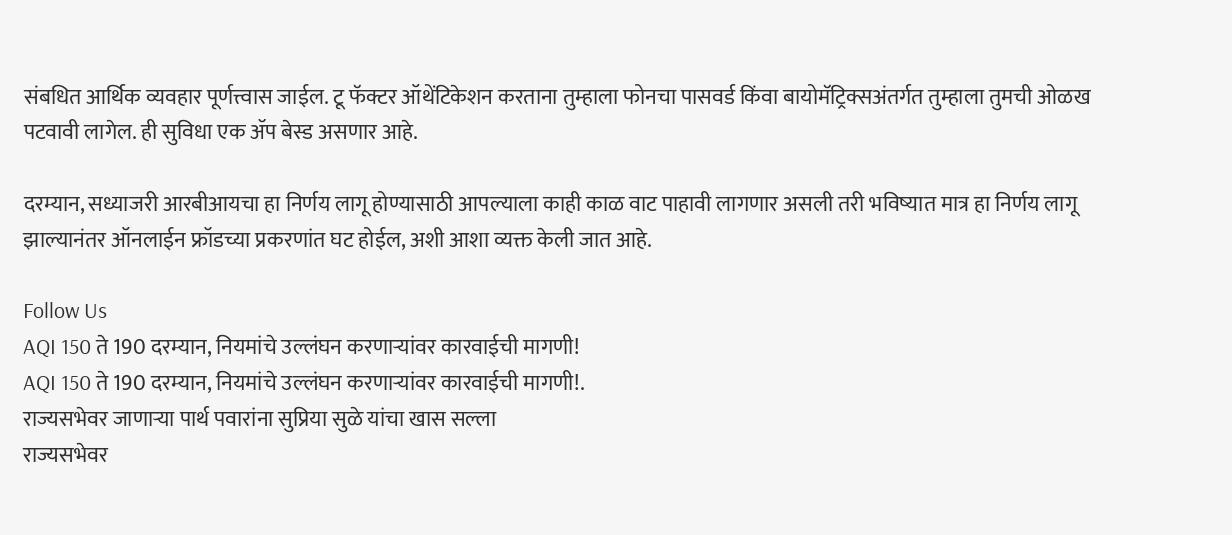संबधित आर्थिक व्यवहार पूर्णत्त्वास जाईल. टू फॅक्टर ऑथेंटिकेशन करताना तुम्हाला फोनचा पासवर्ड किंवा बायोमॅट्रिक्सअंतर्गत तुम्हाला तुमची ओळख पटवावी लागेल. ही सुविधा एक ॲप बेस्ड असणार आहे.

दरम्यान, सध्याजरी आरबीआयचा हा निर्णय लागू होण्यासाठी आपल्याला काही काळ वाट पाहावी लागणार असली तरी भविष्यात मात्र हा निर्णय लागू झाल्यानंतर ऑनलाईन फ्रॉडच्या प्रकरणांत घट होईल, अशी आशा व्यक्त केली जात आहे.

Follow Us
AQI 150 ते 190 दरम्यान, नियमांचे उल्लंघन करणाऱ्यांवर कारवाईची मागणी!
AQI 150 ते 190 दरम्यान, नियमांचे उल्लंघन करणाऱ्यांवर कारवाईची मागणी!.
राज्यसभेवर जाणाऱ्या पार्थ पवारांना सुप्रिया सुळे यांचा खास सल्ला
राज्यसभेवर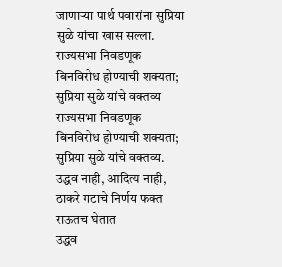जाणाऱ्या पार्थ पवारांना सुप्रिया सुळे यांचा खास सल्ला.
राज्यसभा निवडणूक बिनविरोध होण्याची शक्यता; सुप्रिया सुळे यांचे वक्तव्य
राज्यसभा निवडणूक बिनविरोध होण्याची शक्यता; सुप्रिया सुळे यांचे वक्तव्य.
उद्धव नाही, आदित्य नाही, ठाकरे गटाचे निर्णय फक्त राऊतच घेतात
उद्धव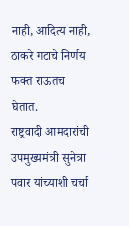नाही, आदित्य नाही, ठाकरे गटाचे निर्णय फक्त राऊतच घेतात.
राष्ट्रवादी आमदारांची उपमुख्यमंत्री सुनेत्रा पवार यांच्याशी चर्चा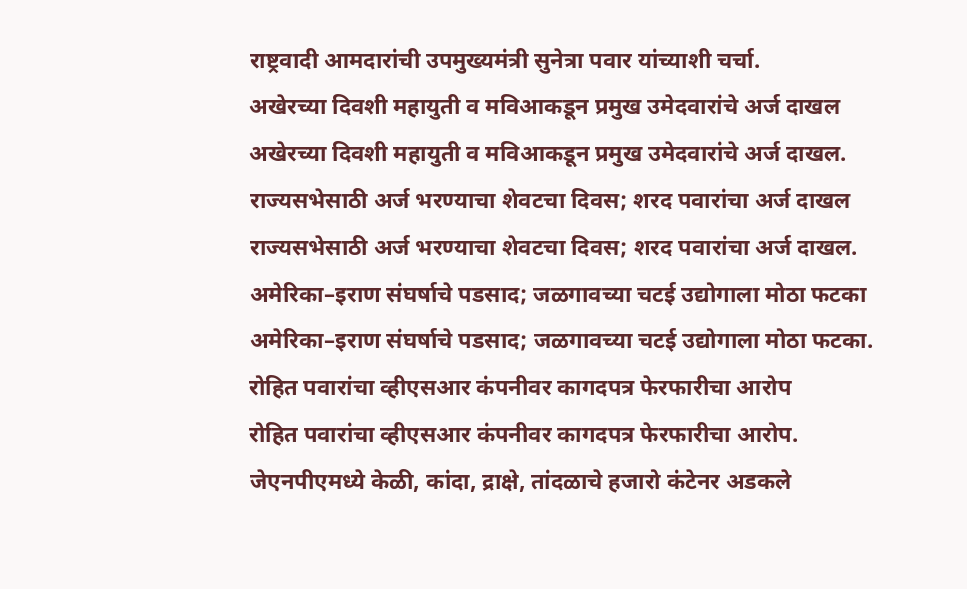राष्ट्रवादी आमदारांची उपमुख्यमंत्री सुनेत्रा पवार यांच्याशी चर्चा.
अखेरच्या दिवशी महायुती व मविआकडून प्रमुख उमेदवारांचे अर्ज दाखल
अखेरच्या दिवशी महायुती व मविआकडून प्रमुख उमेदवारांचे अर्ज दाखल.
राज्यसभेसाठी अर्ज भरण्याचा शेवटचा दिवस; शरद पवारांचा अर्ज दाखल
राज्यसभेसाठी अर्ज भरण्याचा शेवटचा दिवस; शरद पवारांचा अर्ज दाखल.
अमेरिका–इराण संघर्षाचे पडसाद; जळगावच्या चटई उद्योगाला मोठा फटका
अमेरिका–इराण संघर्षाचे पडसाद; जळगावच्या चटई उद्योगाला मोठा फटका.
रोहित पवारांचा व्हीएसआर कंपनीवर कागदपत्र फेरफारीचा आरोप
रोहित पवारांचा व्हीएसआर कंपनीवर कागदपत्र फेरफारीचा आरोप.
जेएनपीएमध्ये केळी, कांदा, द्राक्षे, तांदळाचे हजारो कंटेनर अडकले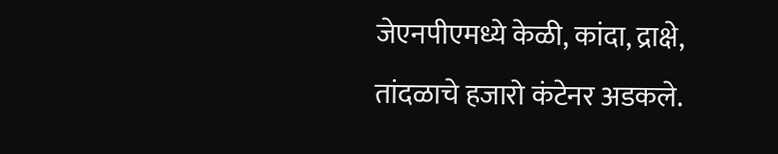जेएनपीएमध्ये केळी, कांदा, द्राक्षे, तांदळाचे हजारो कंटेनर अडकले.